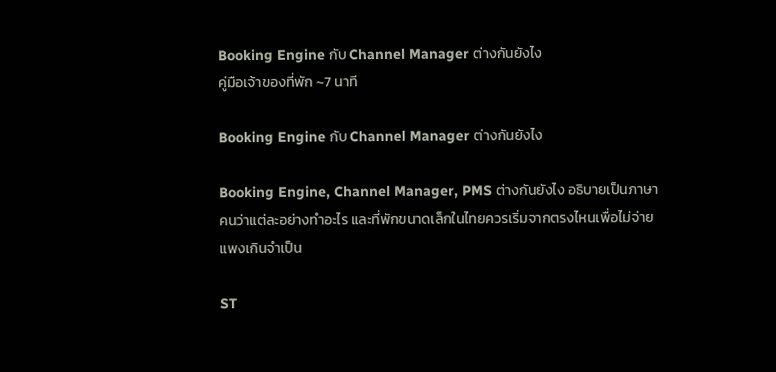Booking Engine กับ Channel Manager ต่างกันยังไง
คู่มือเจ้าของที่พัก ~7 นาที

Booking Engine กับ Channel Manager ต่างกันยังไง

Booking Engine, Channel Manager, PMS ต่างกันยังไง อธิบายเป็นภาษาคนว่าแต่ละอย่างทำอะไร และที่พักขนาดเล็กในไทยควรเริ่มจากตรงไหนเพื่อไม่จ่ายแพงเกินจำเป็น

ST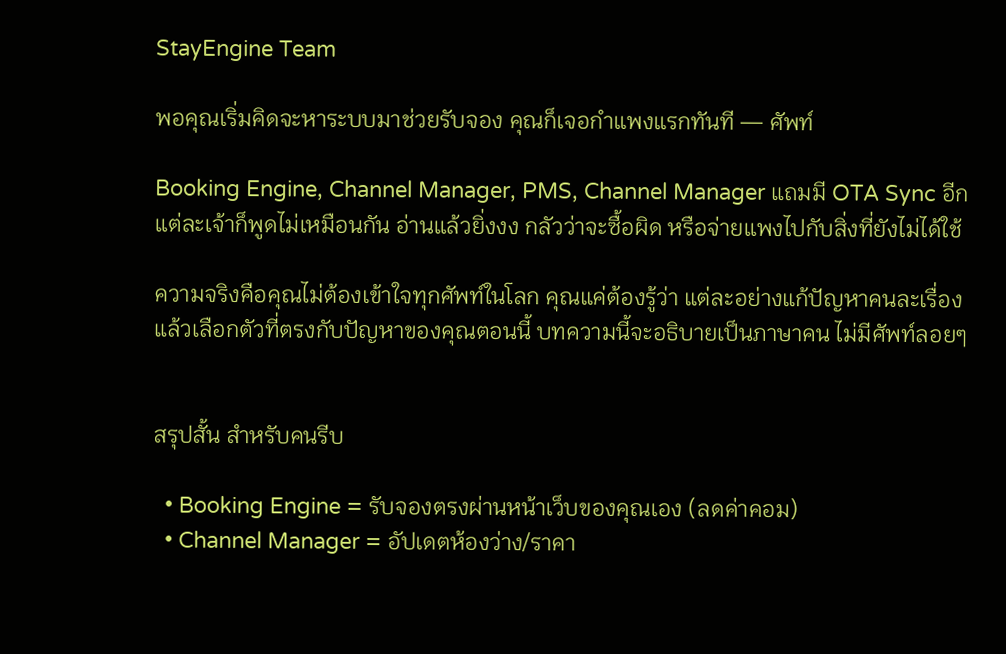StayEngine Team

พอคุณเริ่มคิดจะหาระบบมาช่วยรับจอง คุณก็เจอกำแพงแรกทันที — ศัพท์

Booking Engine, Channel Manager, PMS, Channel Manager แถมมี OTA Sync อีก แต่ละเจ้าก็พูดไม่เหมือนกัน อ่านแล้วยิ่งงง กลัวว่าจะซื้อผิด หรือจ่ายแพงไปกับสิ่งที่ยังไม่ได้ใช้

ความจริงคือคุณไม่ต้องเข้าใจทุกศัพท์ในโลก คุณแค่ต้องรู้ว่า แต่ละอย่างแก้ปัญหาคนละเรื่อง แล้วเลือกตัวที่ตรงกับปัญหาของคุณตอนนี้ บทความนี้จะอธิบายเป็นภาษาคน ไม่มีศัพท์ลอยๆ


สรุปสั้น สำหรับคนรีบ

  • Booking Engine = รับจองตรงผ่านหน้าเว็บของคุณเอง (ลดค่าคอม)
  • Channel Manager = อัปเดตห้องว่าง/ราคา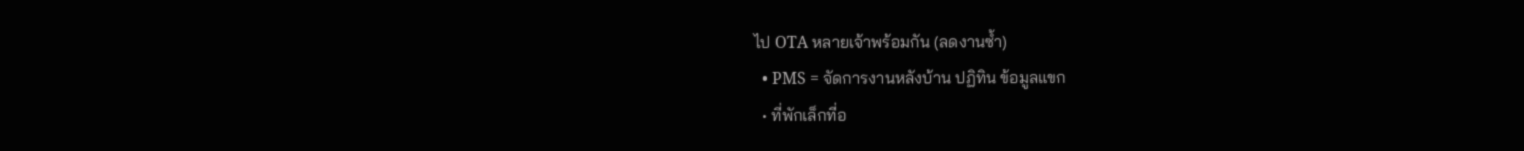ไป OTA หลายเจ้าพร้อมกัน (ลดงานซ้ำ)
  • PMS = จัดการงานหลังบ้าน ปฏิทิน ข้อมูลแขก
  • ที่พักเล็กที่อ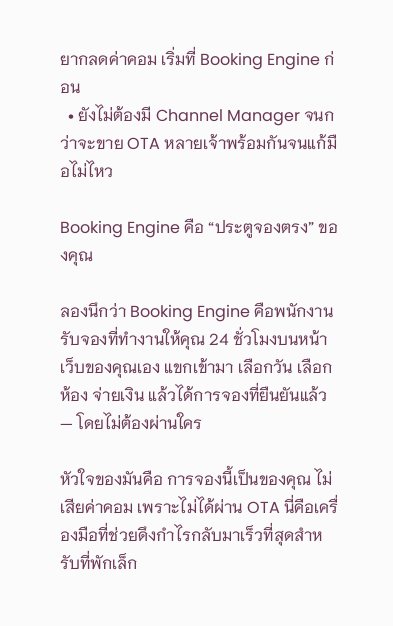ยากลดค่าคอม เริ่มที่ Booking Engine ก่อน
  • ยังไม่ต้องมี Channel Manager จนกว่าจะขาย OTA หลายเจ้าพร้อมกันจนแก้มือไม่ไหว

Booking Engine คือ “ประตูจองตรง” ของคุณ

ลองนึกว่า Booking Engine คือพนักงานรับจองที่ทำงานให้คุณ 24 ชั่วโมงบนหน้าเว็บของคุณเอง แขกเข้ามา เลือกวัน เลือกห้อง จ่ายเงิน แล้วได้การจองที่ยืนยันแล้ว — โดยไม่ต้องผ่านใคร

หัวใจของมันคือ การจองนี้เป็นของคุณ ไม่เสียค่าคอม เพราะไม่ได้ผ่าน OTA นี่คือเครื่องมือที่ช่วยดึงกำไรกลับมาเร็วที่สุดสำหรับที่พักเล็ก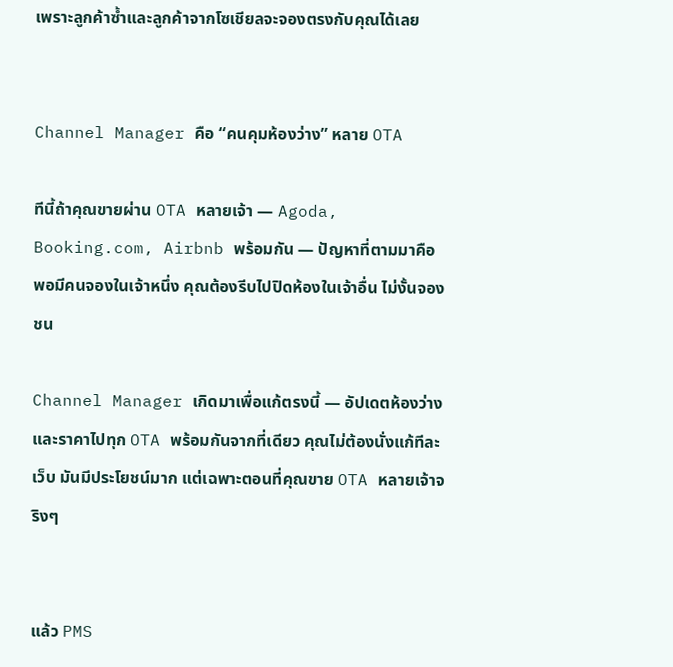เพราะลูกค้าซ้ำและลูกค้าจากโซเชียลจะจองตรงกับคุณได้เลย


Channel Manager คือ “คนคุมห้องว่าง” หลาย OTA

ทีนี้ถ้าคุณขายผ่าน OTA หลายเจ้า — Agoda, Booking.com, Airbnb พร้อมกัน — ปัญหาที่ตามมาคือ พอมีคนจองในเจ้าหนึ่ง คุณต้องรีบไปปิดห้องในเจ้าอื่น ไม่งั้นจองชน

Channel Manager เกิดมาเพื่อแก้ตรงนี้ — อัปเดตห้องว่างและราคาไปทุก OTA พร้อมกันจากที่เดียว คุณไม่ต้องนั่งแก้ทีละเว็บ มันมีประโยชน์มาก แต่เฉพาะตอนที่คุณขาย OTA หลายเจ้าจริงๆ


แล้ว PMS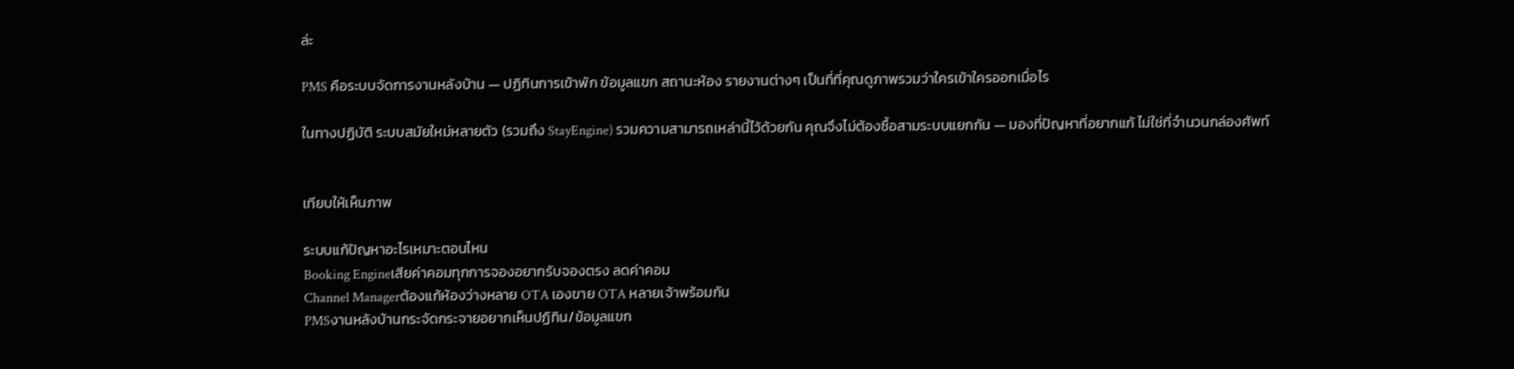ล่ะ

PMS คือระบบจัดการงานหลังบ้าน — ปฏิทินการเข้าพัก ข้อมูลแขก สถานะห้อง รายงานต่างๆ เป็นที่ที่คุณดูภาพรวมว่าใครเข้าใครออกเมื่อไร

ในทางปฏิบัติ ระบบสมัยใหม่หลายตัว (รวมถึง StayEngine) รวมความสามารถเหล่านี้ไว้ด้วยกัน คุณจึงไม่ต้องซื้อสามระบบแยกกัน — มองที่ปัญหาที่อยากแก้ ไม่ใช่ที่จำนวนกล่องศัพท์


เทียบให้เห็นภาพ

ระบบแก้ปัญหาอะไรเหมาะตอนไหน
Booking Engineเสียค่าคอมทุกการจองอยากรับจองตรง ลดค่าคอม
Channel Managerต้องแก้ห้องว่างหลาย OTA เองขาย OTA หลายเจ้าพร้อมกัน
PMSงานหลังบ้านกระจัดกระจายอยากเห็นปฏิทิน/ข้อมูลแขก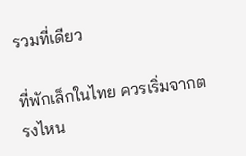รวมที่เดียว

ที่พักเล็กในไทย ควรเริ่มจากตรงไหน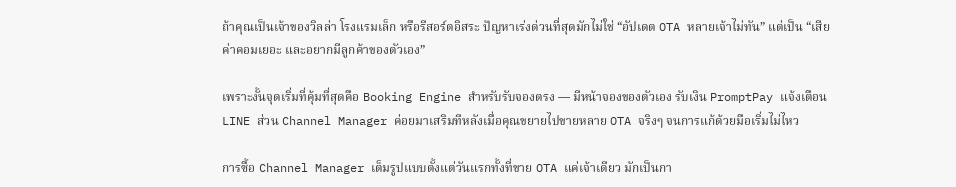ถ้าคุณเป็นเจ้าของวิลล่า โรงแรมเล็ก หรือรีสอร์ตอิสระ ปัญหาเร่งด่วนที่สุดมักไม่ใช่ “อัปเดต OTA หลายเจ้าไม่ทัน” แต่เป็น “เสียค่าคอมเยอะ และอยากมีลูกค้าของตัวเอง”

เพราะงั้นจุดเริ่มที่คุ้มที่สุดคือ Booking Engine สำหรับรับจองตรง — มีหน้าจองของตัวเอง รับเงิน PromptPay แจ้งเตือน LINE ส่วน Channel Manager ค่อยมาเสริมทีหลังเมื่อคุณขยายไปขายหลาย OTA จริงๆ จนการแก้ด้วยมือเริ่มไม่ไหว

การซื้อ Channel Manager เต็มรูปแบบตั้งแต่วันแรกทั้งที่ขาย OTA แค่เจ้าเดียว มักเป็นกา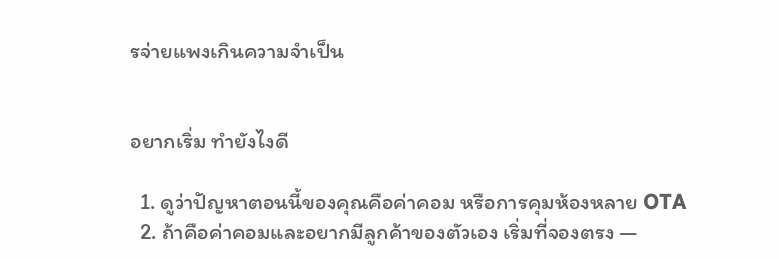รจ่ายแพงเกินความจำเป็น


อยากเริ่ม ทำยังไงดี

  1. ดูว่าปัญหาตอนนี้ของคุณคือค่าคอม หรือการคุมห้องหลาย OTA
  2. ถ้าคือค่าคอมและอยากมีลูกค้าของตัวเอง เริ่มที่จองตรง —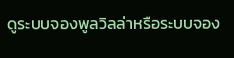ดูระบบจองพูลวิลล่าหรือระบบจอง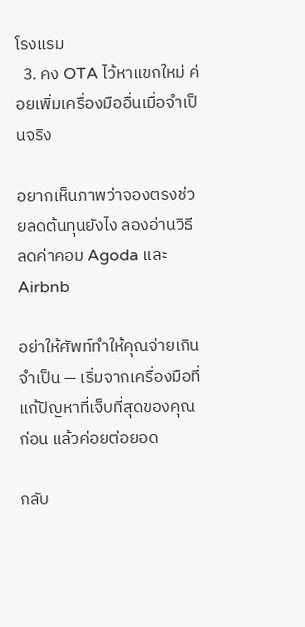โรงแรม
  3. คง OTA ไว้หาแขกใหม่ ค่อยเพิ่มเครื่องมืออื่นเมื่อจำเป็นจริง

อยากเห็นภาพว่าจองตรงช่วยลดต้นทุนยังไง ลองอ่านวิธีลดค่าคอม Agoda และ Airbnb

อย่าให้ศัพท์ทำให้คุณจ่ายเกินจำเป็น — เริ่มจากเครื่องมือที่แก้ปัญหาที่เจ็บที่สุดของคุณก่อน แล้วค่อยต่อยอด

กลับ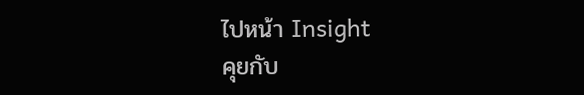ไปหน้า Insight
คุยกับ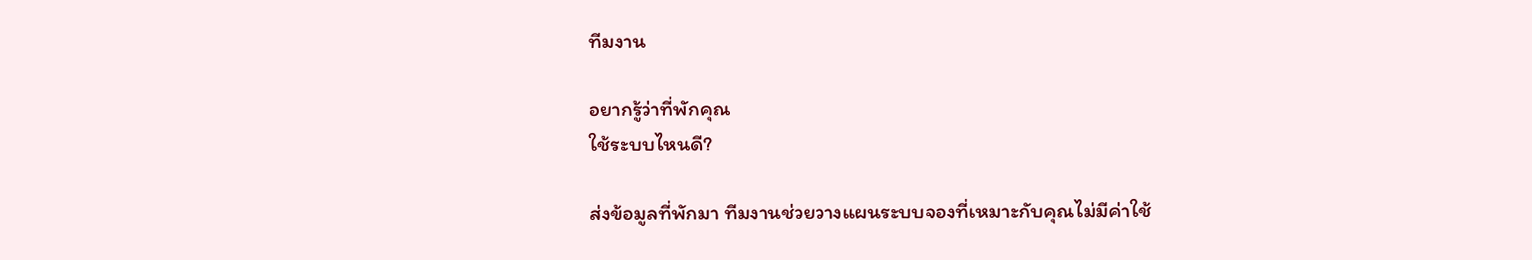ทีมงาน

อยากรู้ว่าที่พักคุณ
ใช้ระบบไหนดี?

ส่งข้อมูลที่พักมา ทีมงานช่วยวางแผนระบบจองที่เหมาะกับคุณไม่มีค่าใช้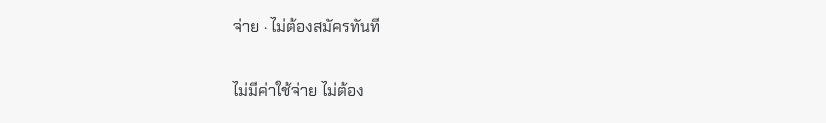จ่าย · ไม่ต้องสมัครทันที

ไม่มีค่าใช้จ่าย ไม่ต้อง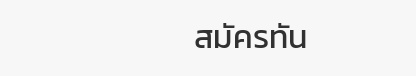สมัครทัน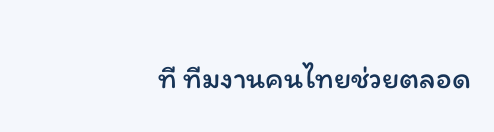ที ทีมงานคนไทยช่วยตลอด